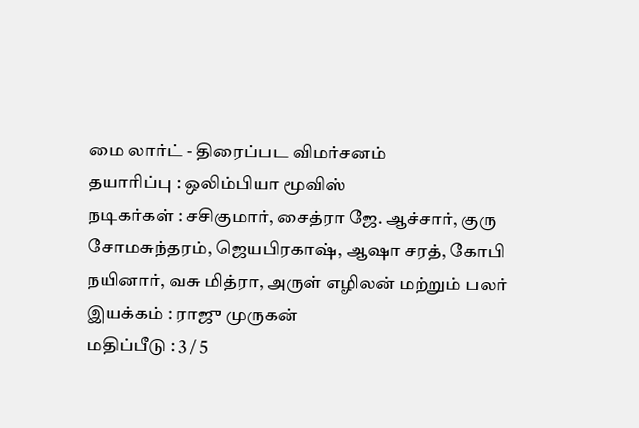மை லார்ட் - திரைப்பட விமர்சனம்
தயாரிப்பு : ஒலிம்பியா மூவிஸ்
நடிகர்கள் : சசிகுமார், சைத்ரா ஜே. ஆச்சார், குரு சோமசுந்தரம், ஜெயபிரகாஷ், ஆஷா சரத், கோபி நயினார், வசு மித்ரா, அருள் எழிலன் மற்றும் பலர்
இயக்கம் : ராஜு முருகன்
மதிப்பீடு : 3 / 5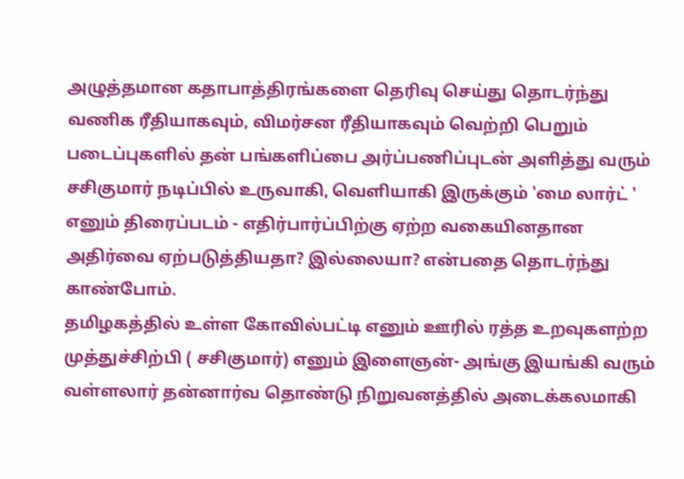அழுத்தமான கதாபாத்திரங்களை தெரிவு செய்து தொடர்ந்து வணிக ரீதியாகவும், விமர்சன ரீதியாகவும் வெற்றி பெறும் படைப்புகளில் தன் பங்களிப்பை அர்ப்பணிப்புடன் அளித்து வரும் சசிகுமார் நடிப்பில் உருவாகி, வெளியாகி இருக்கும் 'மை லார்ட் ' எனும் திரைப்படம் - எதிர்பார்ப்பிற்கு ஏற்ற வகையினதான அதிர்வை ஏற்படுத்தியதா? இல்லையா? என்பதை தொடர்ந்து காண்போம்.
தமிழகத்தில் உள்ள கோவில்பட்டி எனும் ஊரில் ரத்த உறவுகளற்ற முத்துச்சிற்பி ( சசிகுமார்) எனும் இளைஞன்- அங்கு இயங்கி வரும் வள்ளலார் தன்னார்வ தொண்டு நிறுவனத்தில் அடைக்கலமாகி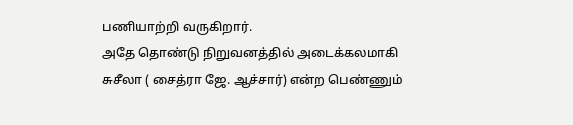பணியாற்றி வருகிறார்.
அதே தொண்டு நிறுவனத்தில் அடைக்கலமாகி சுசீலா ( சைத்ரா ஜே. ஆச்சார்) என்ற பெண்ணும்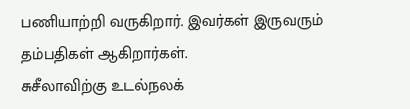பணியாற்றி வருகிறார். இவர்கள் இருவரும் தம்பதிகள் ஆகிறார்கள்.
சுசீலாவிற்கு உடல்நலக்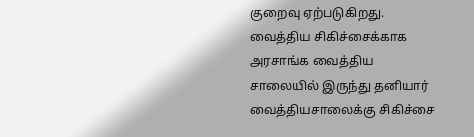குறைவு ஏற்படுகிறது. வைத்திய சிகிச்சைக்காக அரசாங்க வைத்திய சாலையில் இருந்து தனியார் வைத்தியசாலைக்கு சிகிச்சை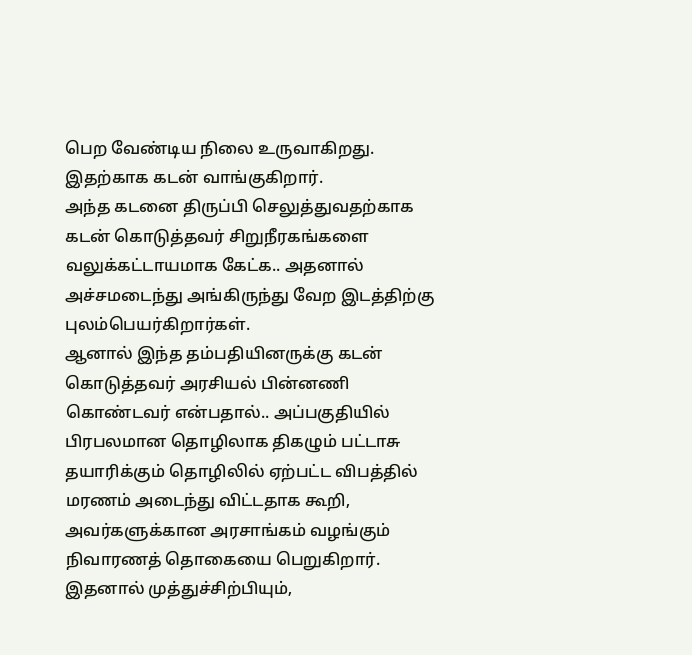பெற வேண்டிய நிலை உருவாகிறது. இதற்காக கடன் வாங்குகிறார்.
அந்த கடனை திருப்பி செலுத்துவதற்காக கடன் கொடுத்தவர் சிறுநீரகங்களை வலுக்கட்டாயமாக கேட்க.. அதனால் அச்சமடைந்து அங்கிருந்து வேற இடத்திற்கு புலம்பெயர்கிறார்கள்.
ஆனால் இந்த தம்பதியினருக்கு கடன் கொடுத்தவர் அரசியல் பின்னணி கொண்டவர் என்பதால்.. அப்பகுதியில் பிரபலமான தொழிலாக திகழும் பட்டாசு தயாரிக்கும் தொழிலில் ஏற்பட்ட விபத்தில் மரணம் அடைந்து விட்டதாக கூறி, அவர்களுக்கான அரசாங்கம் வழங்கும் நிவாரணத் தொகையை பெறுகிறார்.
இதனால் முத்துச்சிற்பியும்,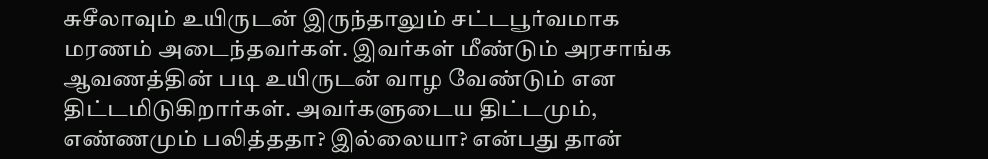சுசீலாவும் உயிருடன் இருந்தாலும் சட்டபூர்வமாக மரணம் அடைந்தவர்கள். இவர்கள் மீண்டும் அரசாங்க ஆவணத்தின் படி உயிருடன் வாழ வேண்டும் என திட்டமிடுகிறார்கள். அவர்களுடைய திட்டமும், எண்ணமும் பலித்ததா? இல்லையா? என்பது தான்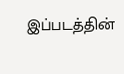இப்படத்தின்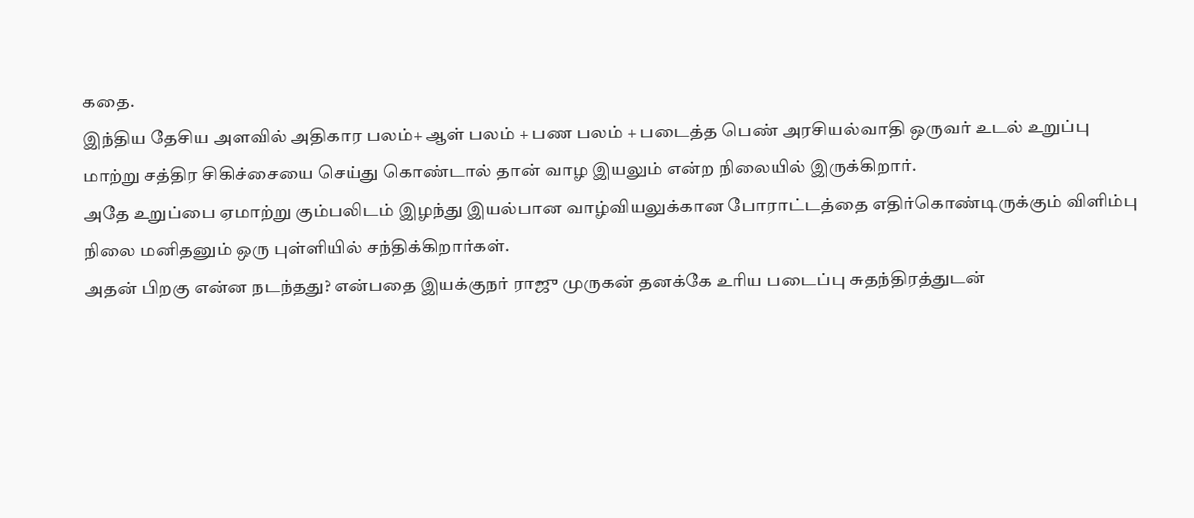கதை.
இந்திய தேசிய அளவில் அதிகார பலம்+ ஆள் பலம் + பண பலம் + படைத்த பெண் அரசியல்வாதி ஒருவர் உடல் உறுப்பு மாற்று சத்திர சிகிச்சையை செய்து கொண்டால் தான் வாழ இயலும் என்ற நிலையில் இருக்கிறார்.
அதே உறுப்பை ஏமாற்று கும்பலிடம் இழந்து இயல்பான வாழ்வியலுக்கான போராட்டத்தை எதிர்கொண்டிருக்கும் விளிம்பு நிலை மனிதனும் ஒரு புள்ளியில் சந்திக்கிறார்கள்.
அதன் பிறகு என்ன நடந்தது? என்பதை இயக்குநர் ராஜு முருகன் தனக்கே உரிய படைப்பு சுதந்திரத்துடன்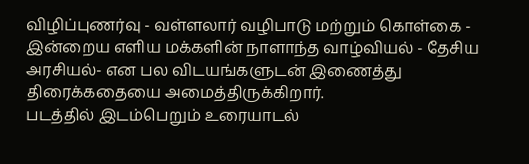விழிப்புணர்வு - வள்ளலார் வழிபாடு மற்றும் கொள்கை - இன்றைய எளிய மக்களின் நாளாந்த வாழ்வியல் - தேசிய அரசியல்- என பல விடயங்களுடன் இணைத்து திரைக்கதையை அமைத்திருக்கிறார்.
படத்தில் இடம்பெறும் உரையாடல்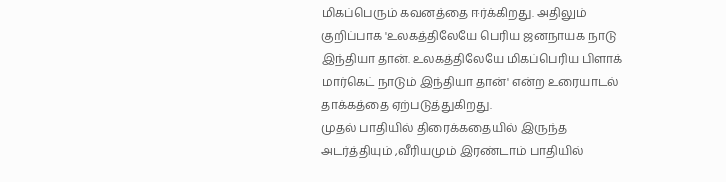மிகப்பெரும் கவனத்தை ஈர்க்கிறது. அதிலும் குறிப்பாக 'உலகத்திலேயே பெரிய ஜனநாயக நாடு இந்தியா தான். உலகத்திலேயே மிகப்பெரிய பிளாக் மார்கெட் நாடும் இந்தியா தான்' என்ற உரையாடல் தாக்கத்தை ஏற்படுத்துகிறது.
முதல் பாதியில் திரைக்கதையில் இருந்த அடர்த்தியும் ,வீரியமும் இரண்டாம் பாதியில்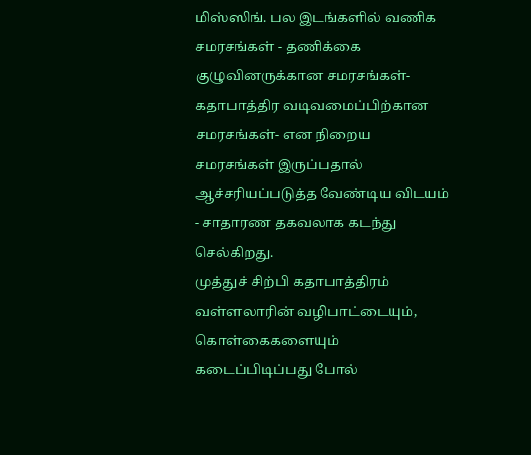மிஸ்ஸிங். பல இடங்களில் வணிக சமரசங்கள் - தணிக்கை குழுவினருக்கான சமரசங்கள்- கதாபாத்திர வடிவமைப்பிற்கான சமரசங்கள்- என நிறைய சமரசங்கள் இருப்பதால் ஆச்சரியப்படுத்த வேண்டிய விடயம் - சாதாரண தகவலாக கடந்து செல்கிறது.
முத்துச் சிற்பி கதாபாத்திரம் வள்ளலாரின் வழிபாட்டையும், கொள்கைகளையும் கடைப்பிடிப்பது போல்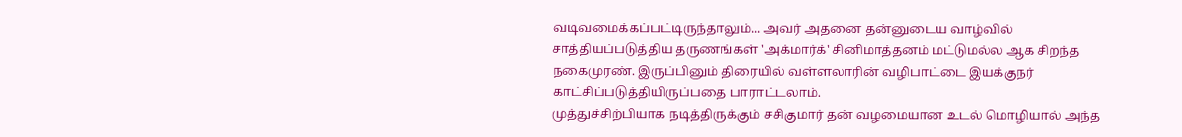வடிவமைக்கப்பட்டிருந்தாலும்... அவர் அதனை தன்னுடைய வாழ்வில் சாத்தியப்படுத்திய தருணங்கள் 'அக்மார்க்' சினிமாத்தனம் மட்டுமல்ல ஆக சிறந்த நகைமுரண். இருப்பினும் திரையில் வள்ளலாரின் வழிபாட்டை இயக்குநர் காட்சிப்படுத்தியிருப்பதை பாராட்டலாம்.
முத்துச்சிற்பியாக நடித்திருக்கும் சசிகுமார் தன் வழமையான உடல் மொழியால் அந்த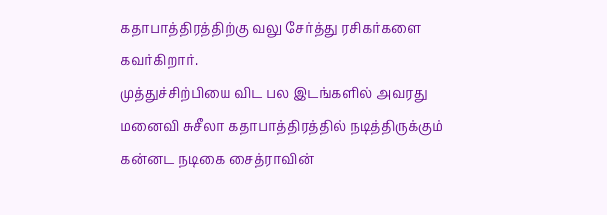கதாபாத்திரத்திற்கு வலு சேர்த்து ரசிகர்களை கவர்கிறார்.
முத்துச்சிற்பியை விட பல இடங்களில் அவரது மனைவி சுசீலா கதாபாத்திரத்தில் நடித்திருக்கும் கன்னட நடிகை சைத்ராவின்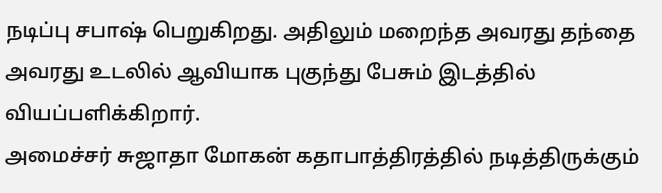நடிப்பு சபாஷ் பெறுகிறது. அதிலும் மறைந்த அவரது தந்தை அவரது உடலில் ஆவியாக புகுந்து பேசும் இடத்தில் வியப்பளிக்கிறார்.
அமைச்சர் சுஜாதா மோகன் கதாபாத்திரத்தில் நடித்திருக்கும்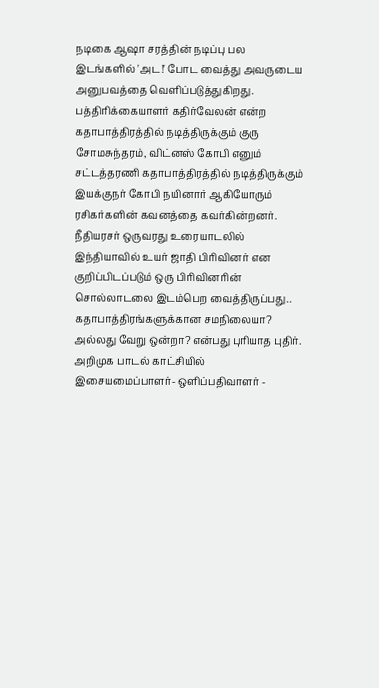நடிகை ஆஷா சரத்தின் நடிப்பு பல இடங்களில் 'அட!' போட வைத்து அவருடைய அனுபவத்தை வெளிப்படுத்துகிறது.
பத்திரிக்கையாளர் கதிர்வேலன் என்ற கதாபாத்திரத்தில் நடித்திருக்கும் குரு சோமசுந்தரம், விட்னஸ் கோபி எனும் சட்டத்தரணி கதாபாத்திரத்தில் நடித்திருக்கும் இயக்குநர் கோபி நயினார் ஆகியோரும் ரசிகர்களின் கவனத்தை கவர்கின்றனர்.
நீதியரசர் ஒருவரது உரையாடலில் இந்தியாவில் உயர் ஜாதி பிரிவினர் என குறிப்பிடப்படும் ஒரு பிரிவினரின் சொல்லாடலை இடம்பெற வைத்திருப்பது.. கதாபாத்திரங்களுக்கான சமநிலையா? அல்லது வேறு ஒன்றா? என்பது புரியாத புதிர்.
அறிமுக பாடல் காட்சியில் இசையமைப்பாளர்- ஒளிப்பதிவாளர் -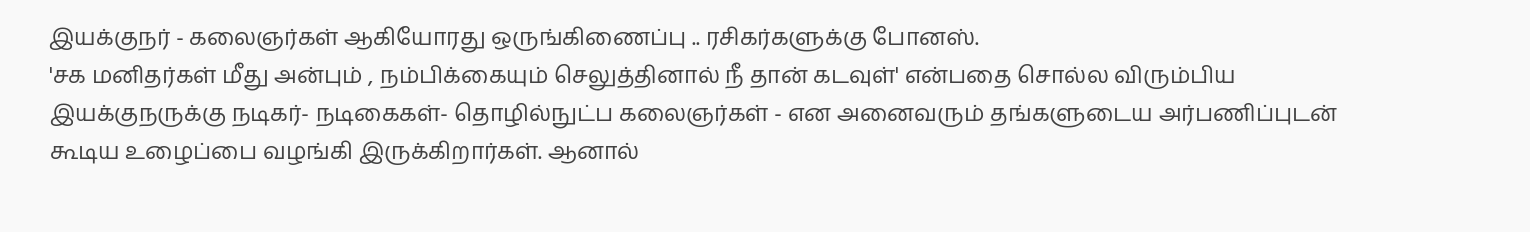இயக்குநர் - கலைஞர்கள் ஆகியோரது ஒருங்கிணைப்பு .. ரசிகர்களுக்கு போனஸ்.
'சக மனிதர்கள் மீது அன்பும் , நம்பிக்கையும் செலுத்தினால் நீ தான் கடவுள்' என்பதை சொல்ல விரும்பிய இயக்குநருக்கு நடிகர்- நடிகைகள்- தொழில்நுட்ப கலைஞர்கள் - என அனைவரும் தங்களுடைய அர்பணிப்புடன் கூடிய உழைப்பை வழங்கி இருக்கிறார்கள். ஆனால்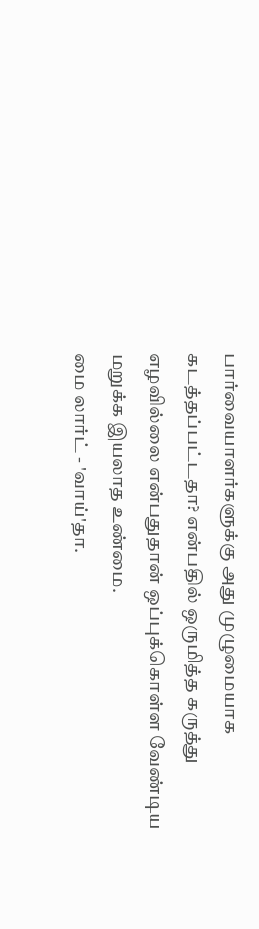பார்வையாளர்களுக்கு அது முழுமையாக கடத்தப்பட்டதா? என்பதில் ஒருமித்த கருத்து எழவில்லை என்பதுதான் ஒப்புக்கொள்ள வேண்டிய மறுக்க இயலாத உண்மை.
மை லார்ட் - 'வாய்'தா.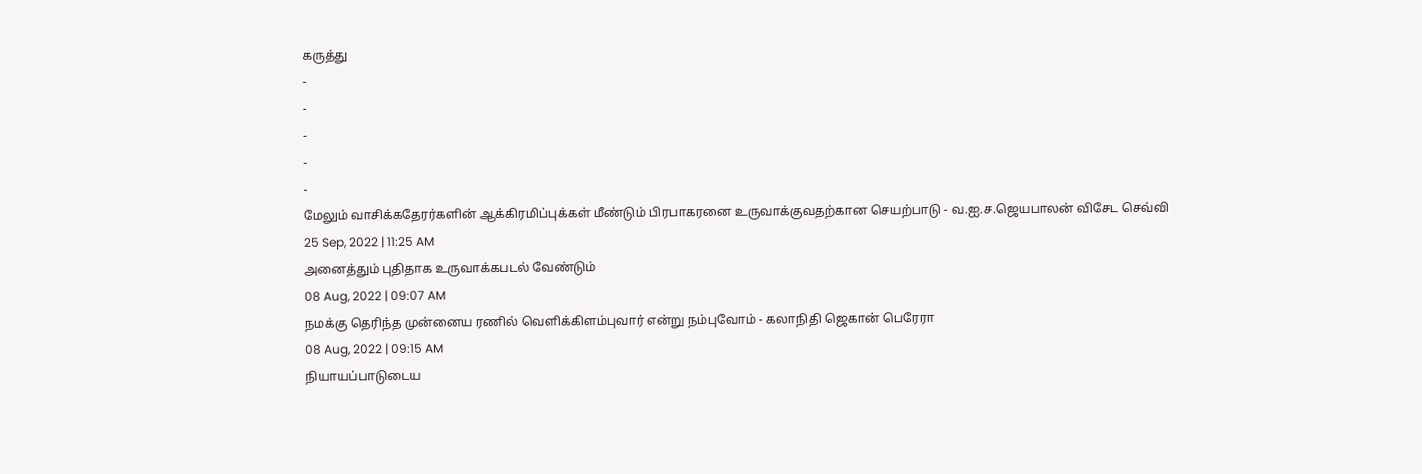கருத்து
-
-
-
-
-
மேலும் வாசிக்கதேரர்களின் ஆக்கிரமிப்புக்கள் மீண்டும் பிரபாகரனை உருவாக்குவதற்கான செயற்பாடு - வ.ஐ.ச.ஜெயபாலன் விசேட செவ்வி
25 Sep, 2022 | 11:25 AM
அனைத்தும் புதிதாக உருவாக்கபடல் வேண்டும்
08 Aug, 2022 | 09:07 AM
நமக்கு தெரிந்த முன்னைய ரணில் வெளிக்கிளம்புவார் என்று நம்புவோம் - கலாநிதி ஜெகான் பெரேரா
08 Aug, 2022 | 09:15 AM
நியாயப்பாடுடைய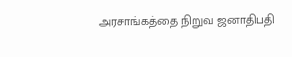அரசாங்கத்தை நிறுவ ஜனாதிபதி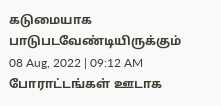கடுமையாக பாடுபடவேண்டியிருக்கும்
08 Aug, 2022 | 09:12 AM
போராட்டங்கள் ஊடாக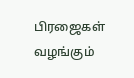பிரஜைகள் வழங்கும்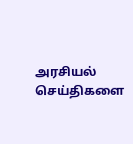அரசியல் செய்திகளை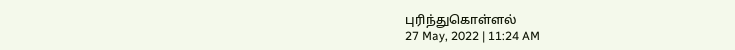புரிந்துகொள்ளல்
27 May, 2022 | 11:24 AM